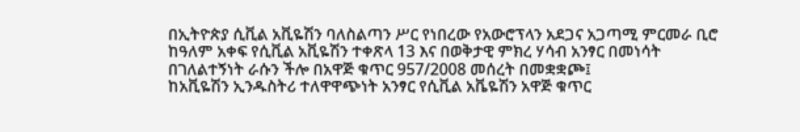በኢትዮጵያ ሲቪል አቪዬሽን ባለስልጣን ሥር የነበረው የአውሮፕላን አደጋና አጋጣሚ ምርመራ ቢሮ ከዓለም አቀፍ የሲቪል አቪዬሽን ተቀጽላ 13 እና በወቅታዊ ምክረ ሃሳብ አንፃር በመነሳት በገለልተኝነት ራሱን ችሎ በአዋጅ ቁጥር 957/2008 መሰረት በመቋቋጮ፤
ከአቪዬሽን ኢንዱስትሪ ተለዋዋጭነት አንፃር የሲቪል አቬዬሽን አዋጅ ቁጥር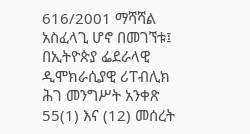616/2001 ማሻሻል አስፈላጊ ሆኖ በመገኘቱ፤
በኢትዮጵያ ፌደራላዊ ዲሞክራሲያዊ ሪፐብሊክ ሕገ መንግሥት አንቀጽ 55(1) እና (12) መሰረት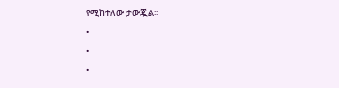የሚከተለው ታውጇል፡፡
•
•
•